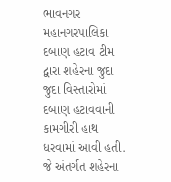ભાવનગર મહાનગરપાલિકા દબાણ હટાવ ટીમ દ્વારા શહેરના જુદા જુદા વિસ્તારોમાં દબાણ હટાવવાની કામગીરી હાથ ધરવામાં આવી હતી. જે અંતર્ગત શહેરના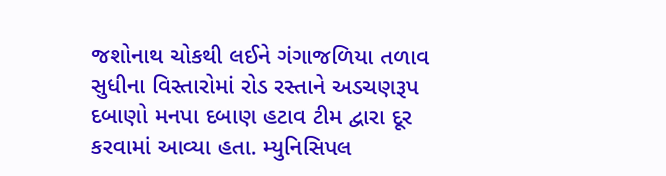જશોનાથ ચોકથી લઈને ગંગાજળિયા તળાવ સુધીના વિસ્તારોમાં રોડ રસ્તાને અડચણરૂપ દબાણો મનપા દબાણ હટાવ ટીમ દ્વારા દૂર કરવામાં આવ્યા હતા. મ્યુનિસિપલ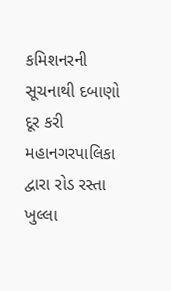કમિશનરની સૂચનાથી દબાણો દૂર કરી મહાનગરપાલિકા દ્વારા રોડ રસ્તા ખુલ્લા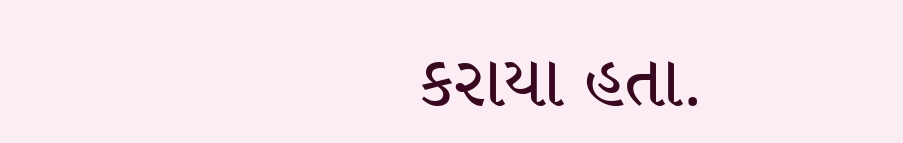કરાયા હતા.